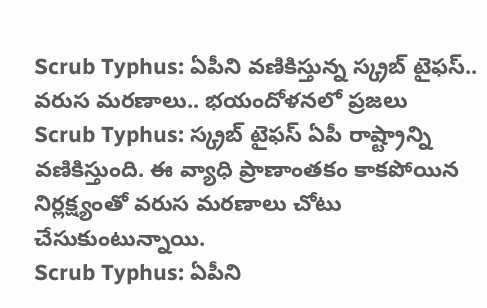Scrub Typhus: ఏపీని వణికిస్తున్న స్క్రబ్ టైఫస్.. వరుస మరణాలు.. భయందోళనలో ప్రజలు
Scrub Typhus: స్క్రబ్ టైఫస్ ఏపీ రాష్ట్రాన్ని వణికిస్తుంది. ఈ వ్యాధి ప్రాణాంతకం కాకపోయిన నిర్లక్ష్యంతో వరుస మరణాలు చోటు చేసుకుంటున్నాయి.
Scrub Typhus: ఏపీని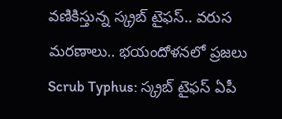వణికిస్తున్న స్క్రబ్ టైఫస్.. వరుస మరణాలు.. భయందోళనలో ప్రజలు
Scrub Typhus: స్క్రబ్ టైఫస్ ఏపీ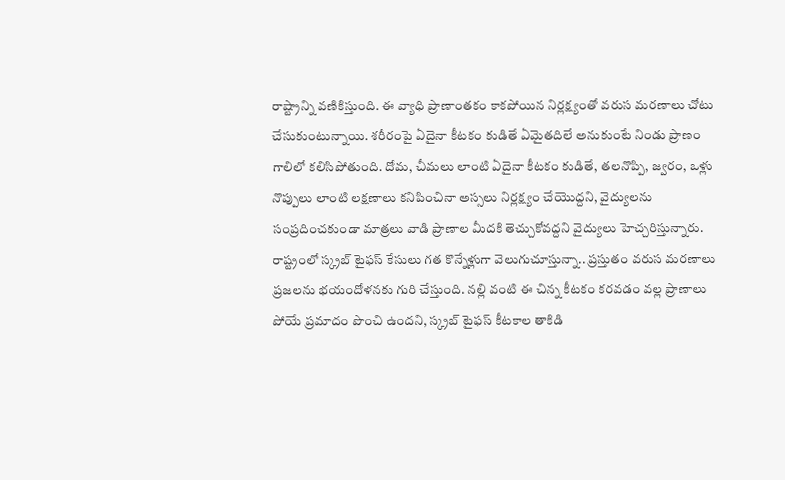రాష్ట్రాన్ని వణికిస్తుంది. ఈ వ్యాధి ప్రాణాంతకం కాకపోయిన నిర్లక్ష్యంతో వరుస మరణాలు చోటు చేసుకుంటున్నాయి. శరీరంపై ఏదైనా కీటకం కుడితే ఏమైతదిలే అనుకుంటే నిండు ప్రాణం గాలిలో కలిసిపోతుంది. దోమ, చీమలు లాంటి ఏదైనా కీటకం కుడితే, తలనొప్పి, జ్వరం, ఒళ్లు నొప్పులు లాంటి లక్షణాలు కనిపించినా అస్సలు నిర్లక్ష్యం చేయొద్దని, వైద్యులను సంప్రదించకుండా మాత్రలు వాడి ప్రాణాల మీదకి తెచ్చుకోవద్దని వైద్యులు హెచ్చరిస్తున్నారు. రాష్ట్రంలో స్క్రబ్ టైఫస్ కేసులు గత కొన్నేళ్లుగా వెలుగుచూస్తున్నా.. ప్రస్తుతం వరుస మరణాలు ప్రజలను భయందోళనకు గురి చేస్తుంది. నల్లి వంటి ఈ చిన్న కీటకం కరవడం వల్ల ప్రాణాలు పోయే ప్రమాదం పొంచి ఉందని, స్క్రబ్ టైఫస్ కీటకాల తాకిడి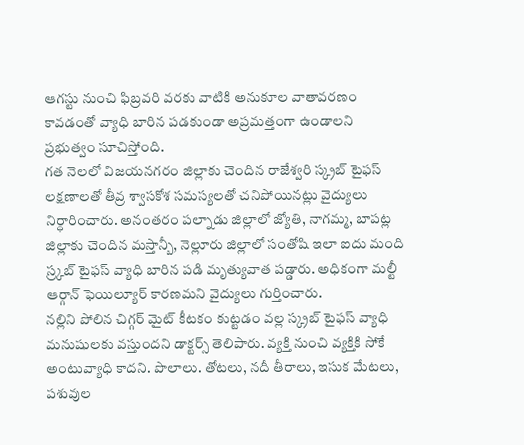ఆగస్టు నుంచి ఫిబ్రవరి వరకు వాటికి అనుకూల వాతావరణం కావడంతో వ్యాధి బారిన పడకుండా అప్రమత్తంగా ఉండాలని ప్రభుత్వం సూచిస్తోంది.
గత నెలలో విజయనగరం జిల్లాకు చెందిన రాజేశ్వరి స్క్రబ్ టైఫస్ లక్షణాలతో తీవ్ర శ్వాసకోశ సమస్యలతో చనిపోయినట్లు వైద్యులు నిర్ధారించారు. అనంతరం పల్నాడు జిల్లాలో జ్యోతి, నాగమ్మ, బాపట్ల జిల్లాకు చెందిన మస్తాన్బీ, నెల్లూరు జిల్లాలో సంతోషి ఇలా ఐదు మంది స్ర్కబ్ టైఫస్ వ్యాధి బారిన పడి మృత్యువాత పడ్డారు. అధికంగా మల్టీ ఆర్గాన్ ఫెయిల్యూర్ కారణమని వైద్యులు గుర్తించారు.
నల్లిని పోలిన చిగ్గర్ మైట్ కీటకం కుట్టడం వల్ల స్క్రబ్ టైఫస్ వ్యాధి మనుషులకు వస్తుందని డాక్టర్స్ తెలిపారు. వ్యక్తి నుంచి వ్యక్తికి సోకే అంటువ్యాధి కాదని. పొలాలు. తోటలు, నదీ తీరాలు, ఇసుక మేటలు, పశువుల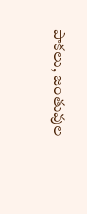పాకలు, జంతువుల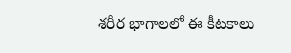శరీర భాగాలలో ఈ కీటకాలు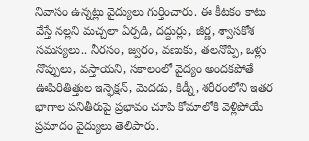నివాసం ఉన్నట్లు వైద్యులు గుర్తించారు. ఈ కీటకం కాటు వేస్తే నల్లని మచ్చలా ఏర్పడి, దద్దుర్లు, జీర్ణ, శ్వాసకోశ సమస్యలు.. నీరసం, జ్వరం, వణుకు, తలనొప్పి, ఒళ్లు నొప్పులు, వస్తాయని, సకాలంలో వైద్యం అందకపోతే ఊపిరితిత్తుల ఇన్ఫెక్షన్, మెదడు, కిడ్నీ, శరీరంలోని ఇతర భాగాల పనితీరుపై ప్రభావం చూపి కోమాలోకి వెళ్లిపోయే ప్రమాదం వైద్యులు తెలిపారు.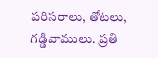పరిసరాలు, తోటలు, గడ్డివాములు. ప్రతి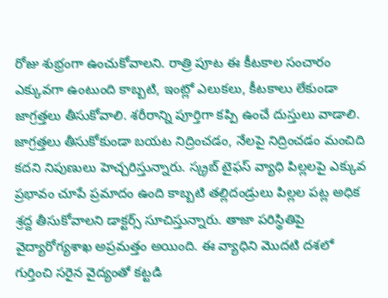రోజు శుభ్రంగా ఉంచుకోవాలని. రాత్రి పూట ఈ కీటకాల సంచారం ఎక్కువగా ఉంటుంది కాబ్బటి, ఇంట్లో ఎలుకలు, కీటకాలు లేకుండా జాగ్రత్తలు తీసుకోవాలి. శరీరాన్ని పూర్తిగా కప్పి ఉంచే దుస్తులు వాడాలి. జాగ్రత్తలు తీసుకోకుండా బయట నిద్రించడం, నేలపై నిద్రించడం మంచిది కదని నిపుణులు హెచ్చరిస్తున్నారు. స్క్రబ్ టైఫస్ వ్యాధి పిల్లలపై ఎక్కువ ప్రభావం చూపే ప్రమాదం ఉంది కాబ్బటి తల్లిదండ్రులు పిల్లల పట్ల అధిక శ్రద్ద తీసుకోవాలని డాక్టర్స్ సూచిస్తున్నారు. తాజా పరిస్థితిపై వైద్యారోగ్యశాఖ అప్రమత్తం అయింది. ఈ వ్యాధిని మొదటి దశలో గుర్తించి సరైన వైద్యంతో కట్టడి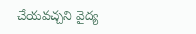చేయవచ్చని వైద్య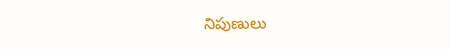నిపుణులు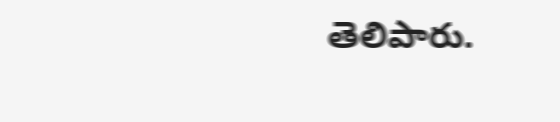తెలిపారు.